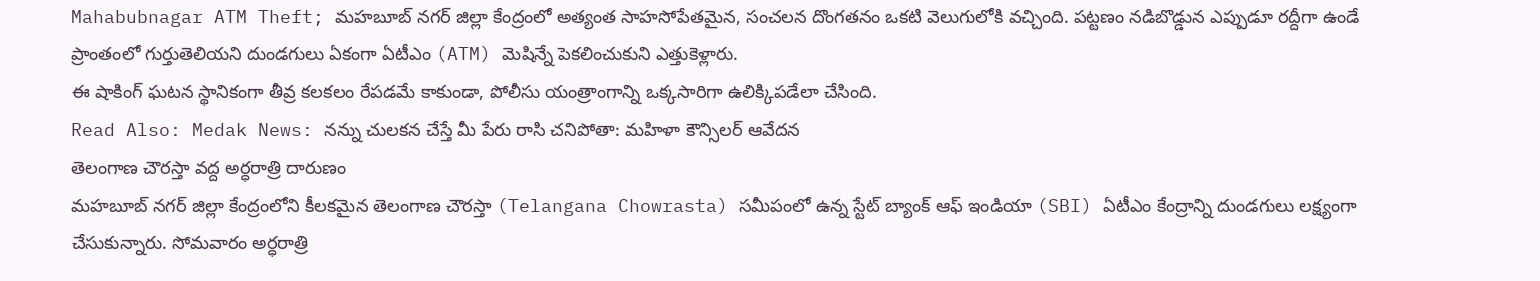Mahabubnagar ATM Theft; మహబూబ్ నగర్ జిల్లా కేంద్రంలో అత్యంత సాహసోపేతమైన, సంచలన దొంగతనం ఒకటి వెలుగులోకి వచ్చింది. పట్టణం నడిబొడ్డున ఎప్పుడూ రద్దీగా ఉండే ప్రాంతంలో గుర్తుతెలియని దుండగులు ఏకంగా ఏటీఎం (ATM) మెషిన్నే పెకలించుకుని ఎత్తుకెళ్లారు.
ఈ షాకింగ్ ఘటన స్థానికంగా తీవ్ర కలకలం రేపడమే కాకుండా, పోలీసు యంత్రాంగాన్ని ఒక్కసారిగా ఉలిక్కిపడేలా చేసింది.
Read Also: Medak News: నన్ను చులకన చేస్తే మీ పేరు రాసి చనిపోతా: మహిళా కౌన్సిలర్ ఆవేదన
తెలంగాణ చౌరస్తా వద్ద అర్ధరాత్రి దారుణం
మహబూబ్ నగర్ జిల్లా కేంద్రంలోని కీలకమైన తెలంగాణ చౌరస్తా (Telangana Chowrasta) సమీపంలో ఉన్న స్టేట్ బ్యాంక్ ఆఫ్ ఇండియా (SBI) ఏటీఎం కేంద్రాన్ని దుండగులు లక్ష్యంగా చేసుకున్నారు. సోమవారం అర్ధరాత్రి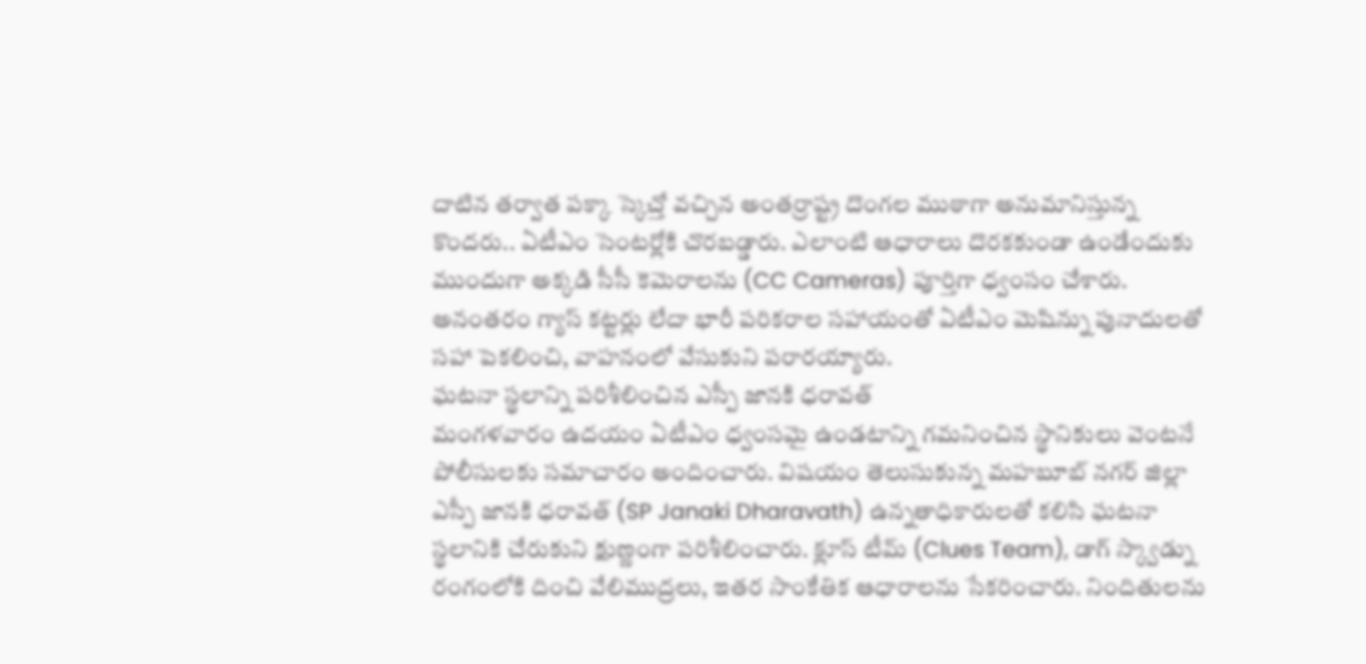దాటిన తర్వాత పక్కా స్కెచ్తో వచ్చిన అంతర్రాష్ట్ర దొంగల ముఠాగా అనుమానిస్తున్న కొందరు.. ఏటీఎం సెంటర్లోకి చొరబడ్డారు. ఎలాంటి ఆధారాలు దొరకకుండా ఉండేందుకు ముందుగా అక్కడి సీసీ కెమెరాలను (CC Cameras) పూర్తిగా ధ్వంసం చేశారు. అనంతరం గ్యాస్ కట్టర్లు లేదా భారీ పరికరాల సహాయంతో ఏటీఎం మెషిన్ను పునాదులతో సహా పెకలించి, వాహనంలో వేసుకుని పరారయ్యారు.
ఘటనా స్థలాన్ని పరిశీలించిన ఎస్పీ జానకి ధరావత్
మంగళవారం ఉదయం ఏటీఎం ధ్వంసమై ఉండటాన్ని గమనించిన స్థానికులు వెంటనే పోలీసులకు సమాచారం అందించారు. విషయం తెలుసుకున్న మహబూబ్ నగర్ జిల్లా ఎస్పీ జానకి ధరావత్ (SP Janaki Dharavath) ఉన్నతాధికారులతో కలిసి ఘటనా స్థలానికి చేరుకుని క్షుణ్ణంగా పరిశీలించారు. క్లూస్ టీమ్ (Clues Team), డాగ్ స్క్వాడ్ను రంగంలోకి దించి వేలిముద్రలు, ఇతర సాంకేతిక ఆధారాలను సేకరించారు. నిందితులను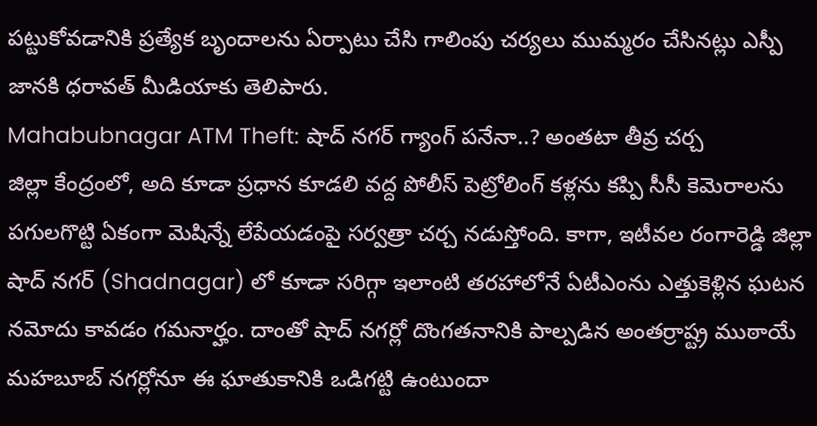పట్టుకోవడానికి ప్రత్యేక బృందాలను ఏర్పాటు చేసి గాలింపు చర్యలు ముమ్మరం చేసినట్లు ఎస్పీ జానకి ధరావత్ మీడియాకు తెలిపారు.
Mahabubnagar ATM Theft: షాద్ నగర్ గ్యాంగ్ పనేనా..? అంతటా తీవ్ర చర్చ
జిల్లా కేంద్రంలో, అది కూడా ప్రధాన కూడలి వద్ద పోలీస్ పెట్రోలింగ్ కళ్లను కప్పి సీసీ కెమెరాలను పగులగొట్టి ఏకంగా మెషిన్నే లేపేయడంపై సర్వత్రా చర్చ నడుస్తోంది. కాగా, ఇటీవల రంగారెడ్డి జిల్లా షాద్ నగర్ (Shadnagar) లో కూడా సరిగ్గా ఇలాంటి తరహాలోనే ఏటీఎంను ఎత్తుకెళ్లిన ఘటన నమోదు కావడం గమనార్హం. దాంతో షాద్ నగర్లో దొంగతనానికి పాల్పడిన అంతర్రాష్ట్ర ముఠాయే మహబూబ్ నగర్లోనూ ఈ ఘాతుకానికి ఒడిగట్టి ఉంటుందా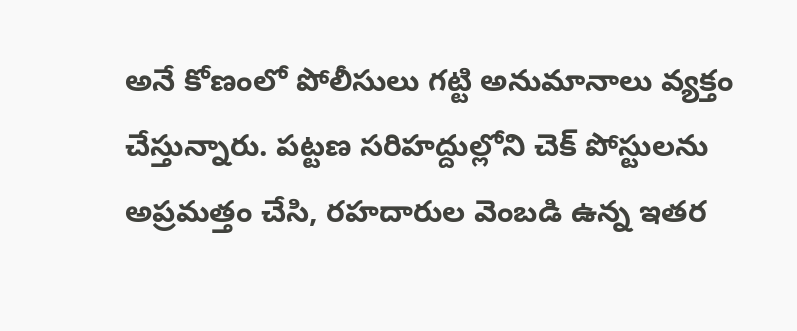అనే కోణంలో పోలీసులు గట్టి అనుమానాలు వ్యక్తం చేస్తున్నారు. పట్టణ సరిహద్దుల్లోని చెక్ పోస్టులను అప్రమత్తం చేసి, రహదారుల వెంబడి ఉన్న ఇతర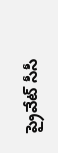ప్రైవేట్ సీసీ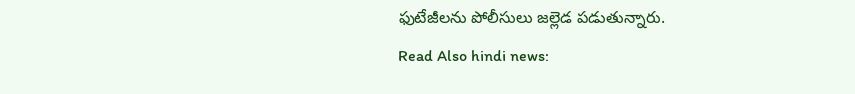ఫుటేజీలను పోలీసులు జల్లెడ పడుతున్నారు.
Read Also hindi news: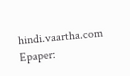hindi.vaartha.com
Epaper: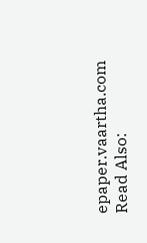epaper.vaartha.com
Read Also: